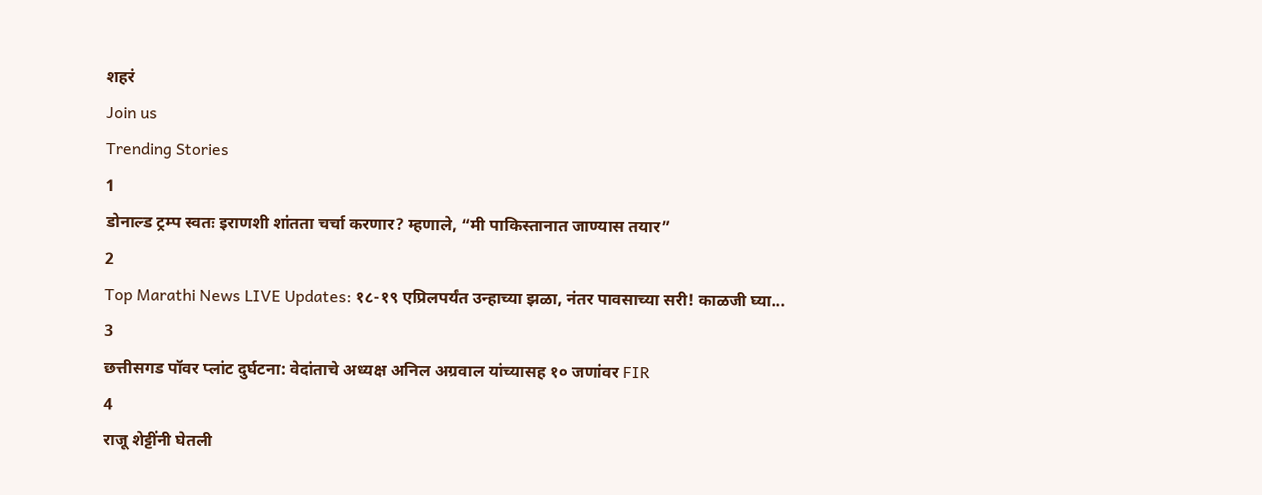शहरं
Join us
Trending Stories
1
डोनाल्ड ट्रम्प स्वतः इराणशी शांतता चर्चा करणार? म्हणाले, “मी पाकिस्तानात जाण्यास तयार”
2
Top Marathi News LIVE Updates: १८-१९ एप्रिलपर्यंत उन्हाच्या झळा, नंतर पावसाच्या सरी! काळजी घ्या...
3
छत्तीसगड पॉवर प्लांट दुर्घटना: वेदांताचे अध्यक्ष अनिल अग्रवाल यांच्यासह १० जणांवर FIR
4
राजू शेट्टींनी घेतली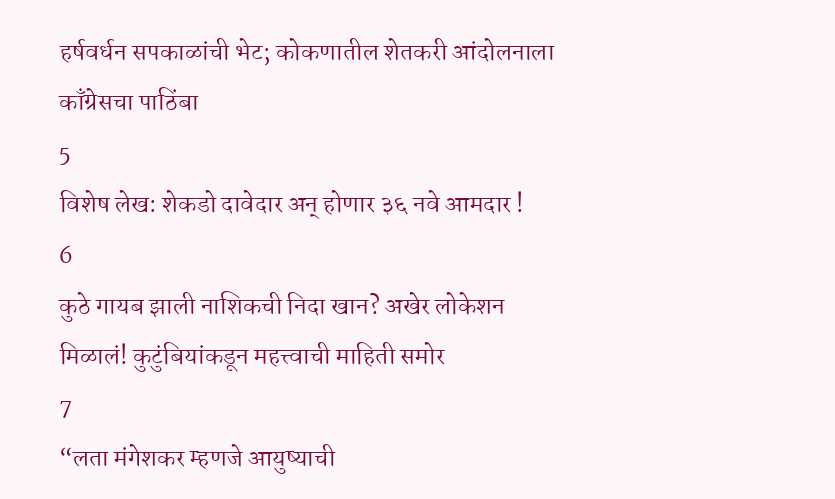हर्षवर्धन सपकाळांची भेट; कोकणातील शेतकरी आंदोलनाला काँग्रेसचा पाठिंबा
5
विशेष लेख: शेकडो दावेदार अन् होणार ३६ नवे आमदार !
6
कुठे गायब झाली नाशिकची निदा खान? अखेर लोकेशन मिळालं! कुटुंबियांकडून महत्त्वाची माहिती समोर
7
“लता मंगेशकर म्हणजे आयुष्याची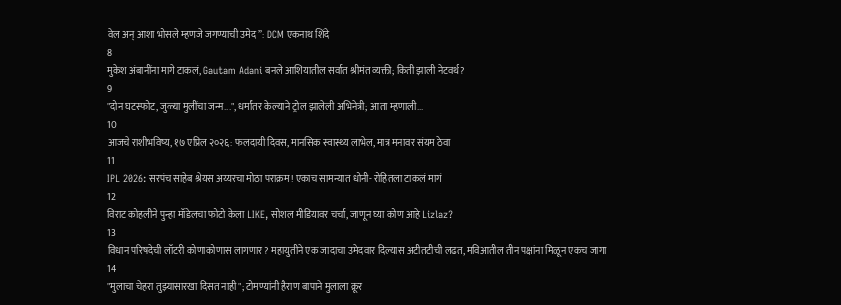वेल अन् आशा भोसले म्हणजे जगण्याची उमेद”: DCM एकनाथ शिंदे
8
मुकेश अंबानींना मागे टाकलं, Gautam Adani बनले आशियातील सर्वात श्रीमंत व्यक्ती; किती झाली नेटवर्थ?
9
"दोन घटस्फोट, जुळ्या मुलींचा जन्म...", धर्मांतर केल्याने ट्रोल झालेली अभिनेत्री; आता म्हणाली...
10
आजचे राशीभविष्य, १७ एप्रिल २०२६: फलदायी दिवस, मानसिक स्वास्थ्य लाभेल, मात्र मनावर संयम ठेवा
11
IPL 2026: सरपंच साहेब श्रेयस अय्यरचा मोठा पराक्रम! एकाच सामन्यात धोनी- रोहितला टाकलं मागं
12
विराट कोहलीने पुन्हा मॉडेलचा फोटो केला LIKE, सोशल मीडियावर चर्चा, जाणून घ्या कोण आहे Lizlaz?
13
विधान परिषदेची लॉटरी कोणाकोणास लागणार? महायुतीने एक जादाचा उमेदवार दिल्यास अटीतटीची लढत, मविआतील तीन पक्षांना मिळून एकच जागा
14
"मुलाचा चेहरा तुझ्यासारखा दिसत नाही"; टोमण्यांनी हैराण बापाने मुलाला क्रूर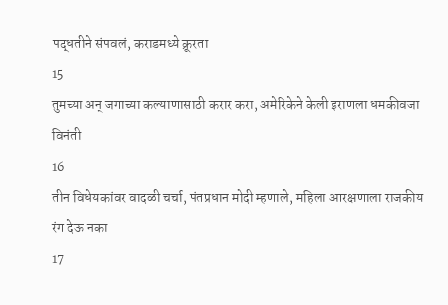पद्धतीने संपवलं, कराडमध्ये क्रूरता
15
तुमच्या अन् जगाच्या कल्याणासाठी करार करा, अमेरिकेने केली इराणला धमकीवजा विनंती
16
तीन विधेयकांवर वादळी चर्चा, पंतप्रधान मोदी म्हणाले, महिला आरक्षणाला राजकीय रंग देऊ नका
17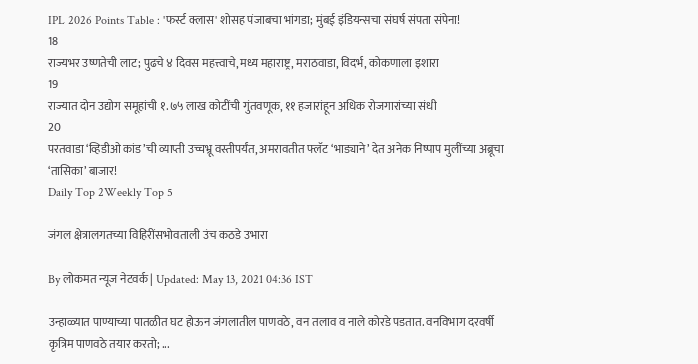IPL 2026 Points Table : 'फर्स्ट क्लास' शोसह पंजाबचा भांगडा; मुंबई इंडियन्सचा संघर्ष संपता संपेना!
18
राज्यभर उष्णतेची लाट; पुढचे ४ दिवस महत्त्वाचे, मध्य महाराष्ट्र, मराठवाडा, विदर्भ, कोकणाला इशारा
19
राज्यात दोन उद्योग समूहांची १.७५ लाख कोटींची गुंतवणूक, ११ हजारांहून अधिक रोजगारांच्या संधी
20
परतवाडा ‘व्हिडीओ कांड’ची व्याप्ती उच्चभ्रू वस्तीपर्यंत, अमरावतीत फ्लॅट ‘भाड्याने’ देत अनेक निष्पाप मुलींच्या अब्रूचा ‘तासिका’ बाजार!
Daily Top 2Weekly Top 5

जंगल क्षेत्रालगतच्या विहिरींसभोवताली उंच कठडे उभारा

By लोकमत न्यूज नेटवर्क | Updated: May 13, 2021 04:36 IST

उन्हाळ्यात पाण्याच्या पातळीत घट होऊन जंगलातील पाणवठे, वन तलाव व नाले कोरडे पडतात. वनविभाग दरवर्षी कृत्रिम पाणवठे तयार करतो; ...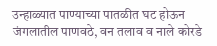उन्हाळ्यात पाण्याच्या पातळीत घट होऊन जंगलातील पाणवठे, वन तलाव व नाले कोरडे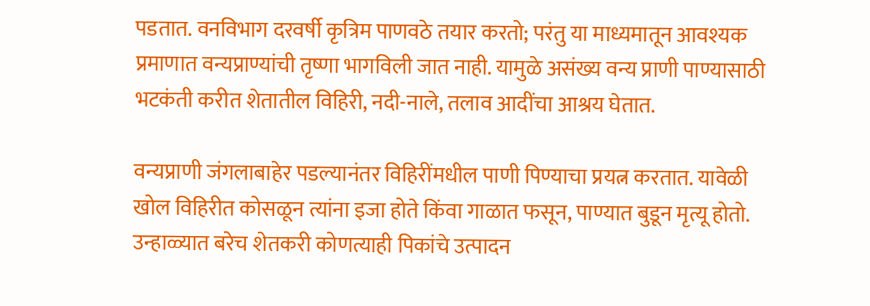पडतात. वनविभाग दरवर्षी कृत्रिम पाणवठे तयार करतो; परंतु या माध्यमातून आवश्यक प्रमाणात वन्यप्राण्यांची तृष्णा भागविली जात नाही. यामुळे असंख्य वन्य प्राणी पाण्यासाठी भटकंती करीत शेतातील विहिरी, नदी-नाले, तलाव आदींचा आश्रय घेतात.

वन्यप्राणी जंगलाबाहेर पडल्यानंतर विहिरींमधील पाणी पिण्याचा प्रयत्न करतात. यावेळी खोल विहिरीत कोसळून त्यांना इजा होते किंवा गाळात फसून, पाण्यात बुडून मृत्यू होतो. उन्हाळ्यात बरेच शेतकरी कोणत्याही पिकांचे उत्पादन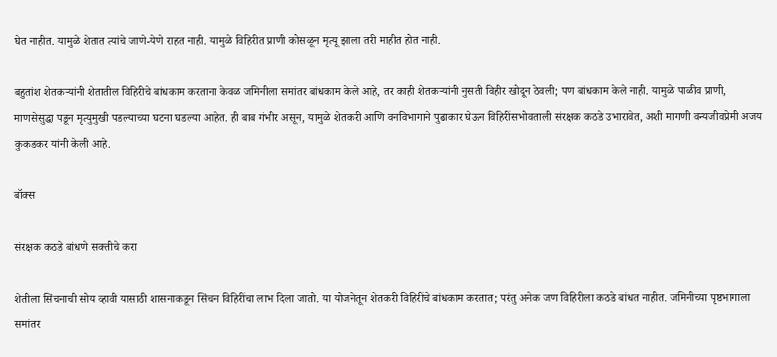घेत नाहीत. यामुळे शेतात त्यांचे जाणे-येणे राहत नाही. यामुळे विहिरीत प्राणी कोसळून मृत्यू झाला तरी माहीत होत नाही.

बहुतांश शेतकऱ्यांनी शेतातील विहिरीचे बांधकाम करताना केवळ जमिनीला समांतर बांधकाम केले आहे, तर काही शेतकऱ्यांनी नुसती विहीर खोदून ठेवली; पण बांधकाम केले नाही. यामुळे पाळीव प्राणी, माणसेसुद्धा पडून मृत्युमुखी पडल्याच्या घटना घडल्या आहेत. ही बाब गंभीर असून, यामुळे शेतकरी आणि वनविभागाने पुढाकार घेऊन विहिरींसभोवताली संरक्षक कठडे उभारावेत, अशी मागणी वन्यजीवप्रेमी अजय कुकडकर यांनी केली आहे.

बॉक्स

संरक्षक कठडे बांधणे सक्तीचे करा

शेतीला सिंचनाची सोय व्हावी यासाठी शासनाकडून सिंचन विहिरींचा लाभ दिला जातो. या योजनेतून शेतकरी विहिरींचे बांधकाम करतात; परंतु अनेक जण विहिरीला कठडे बांधत नाहीत. जमिनीच्या पृष्ठभागाला समांतर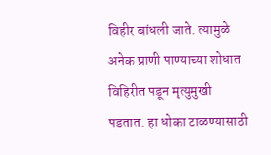विहीर बांधली जाते. त्यामुळे अनेक प्राणी पाण्याच्या शोधात विहिरीत पडून मृत्युमुखी पडतात. हा धोका टाळण्यासाठी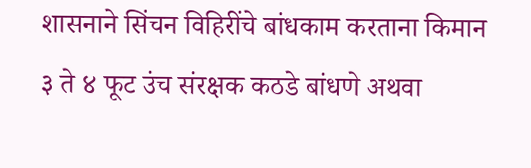शासनाने सिंचन विहिरींचे बांधकाम करताना किमान ३ ते ४ फूट उंच संरक्षक कठडे बांधणे अथवा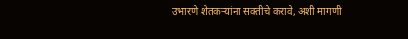उभारणे शेतकऱ्यांना सक्तीचे करावे, अशी मागणी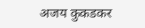अजय कुकडकर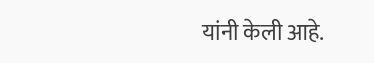यांनी केली आहे.